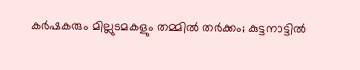കർഷകരും മില്ലുടമകളും തമ്മിൽ തർക്കം; കുട്ടനാട്ടിൽ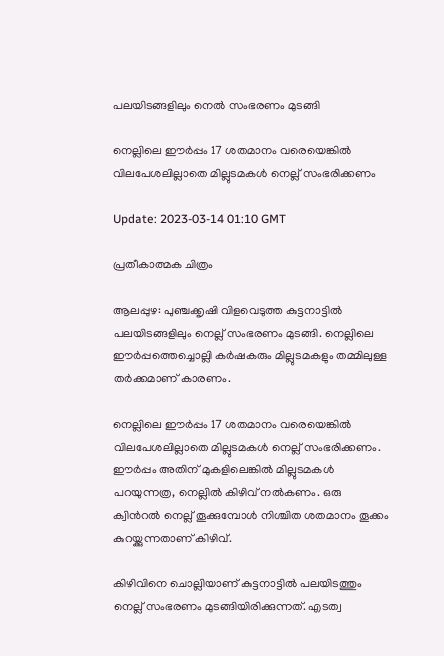പലയിടങ്ങളിലും നെൽ സംഭരണം മുടങ്ങി

നെല്ലിലെ ഈർപ്പം 17 ശതമാനം വരെയെങ്കിൽ വിലപേശലില്ലാതെ മില്ലുടമകൾ നെല്ല് സംഭരിക്കണം

Update: 2023-03-14 01:10 GMT

പ്രതീകാത്മക ചിത്രം

ആലപ്പുഴ: പുഞ്ചക്കൃഷി വിളവെടുത്ത കുട്ടനാട്ടിൽ പലയിടങ്ങളിലും നെല്ല് സംഭരണം മുടങ്ങി. നെല്ലിലെ ഈർപ്പത്തെച്ചൊല്ലി കർഷകരും മില്ലുടമകളും തമ്മിലുള്ള തർക്കമാണ് കാരണം.

നെല്ലിലെ ഈർപ്പം 17 ശതമാനം വരെയെങ്കിൽ വിലപേശലില്ലാതെ മില്ലുടമകൾ നെല്ല് സംഭരിക്കണം. ഈർപ്പം അതിന് മുകളിലെങ്കിൽ മില്ലുടമകൾ പറയുന്നത്ര, നെല്ലിൽ കിഴിവ് നൽകണം. ഒരു ക്വിന്‍റല്‍ നെല്ല് തൂക്കുമ്പോൾ നിശ്ചിത ശതമാനം തൂക്കം കുറയ്ക്കുന്നതാണ് കിഴിവ്.

കിഴിവിനെ ചൊല്ലിയാണ് കുട്ടനാട്ടിൽ പലയിടത്തും നെല്ല് സംഭരണം മുടങ്ങിയിരിക്കുന്നത്. എടത്വ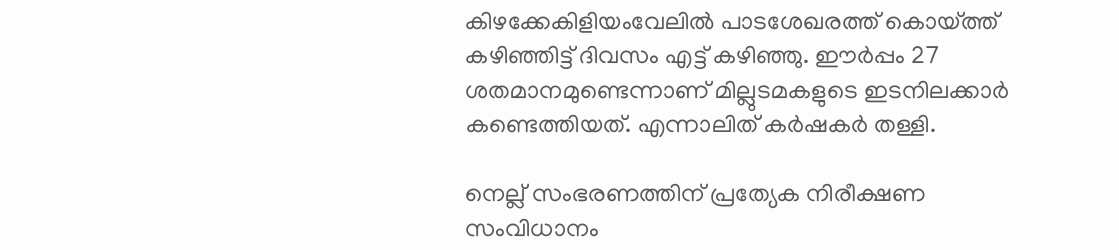കിഴക്കേകിളിയംവേലിൽ പാടശേഖരത്ത് കൊയ്ത്ത് കഴിഞ്ഞിട്ട് ദിവസം എട്ട് കഴിഞ്ഞു. ഈർപ്പം 27 ശതമാനമുണ്ടെന്നാണ് മില്ലുടമകളുടെ ഇടനിലക്കാർ കണ്ടെത്തിയത്. എന്നാലിത് കർഷകർ തള്ളി.

നെല്ല് സംഭരണത്തിന് പ്രത്യേക നിരീക്ഷണ സംവിധാനം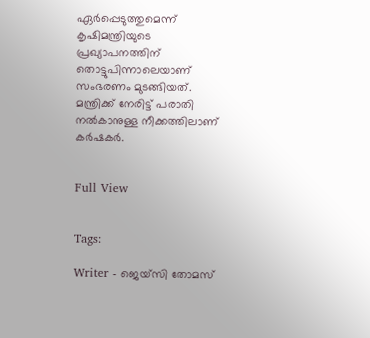ഏർപ്പെടുത്തുമെന്ന് കൃഷിമന്ത്രിയുടെ പ്രഖ്യാപനത്തിന് തൊട്ടുപിന്നാലെയാണ് സംഭരണം മുടങ്ങിയത്. മന്ത്രിക്ക് നേരിട്ട് പരാതി നൽകാനുള്ള നീക്കത്തിലാണ് കർഷകർ.


Full View


Tags:

Writer - ജെയ്സി തോമസ്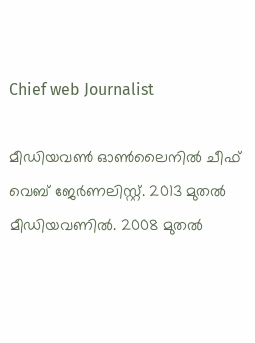Chief web Journalist

മീഡിയവൺ ഓൺലൈനിൽ ചീഫ് വെബ് ജേർണലിസ്റ്റ്. 2013 മുതൽ മീഡിയവണിൽ. 2008 മുതൽ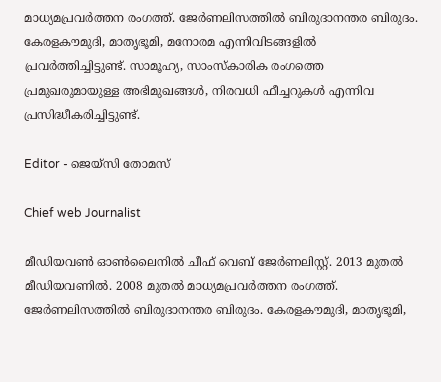മാധ്യമപ്രവർത്തന രംഗത്ത്. ജേർണലിസത്തിൽ ബിരുദാനന്തര ബിരുദം. കേരളകൗമുദി, മാതൃഭൂമി, മനോരമ എന്നിവിടങ്ങളിൽ പ്രവർത്തിച്ചിട്ടുണ്ട്. സാമൂഹ്യ, സാംസ്‌കാരിക രംഗത്തെ പ്രമുഖരുമായുള്ള അഭിമുഖങ്ങൾ, നിരവധി ഫീച്ചറുകൾ എന്നിവ പ്രസിദ്ധീകരിച്ചിട്ടുണ്ട്.

Editor - ജെയ്സി തോമസ്

Chief web Journalist

മീഡിയവൺ ഓൺലൈനിൽ ചീഫ് വെബ് ജേർണലിസ്റ്റ്. 2013 മുതൽ മീഡിയവണിൽ. 2008 മുതൽ മാധ്യമപ്രവർത്തന രംഗത്ത്. ജേർണലിസത്തിൽ ബിരുദാനന്തര ബിരുദം. കേരളകൗമുദി, മാതൃഭൂമി,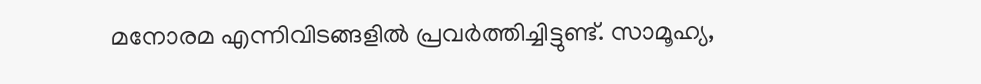മനോരമ എന്നിവിടങ്ങളിൽ പ്രവർത്തിച്ചിട്ടുണ്ട്. സാമൂഹ്യ,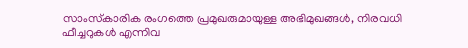സാംസ്‌കാരിക രംഗത്തെ പ്രമുഖരുമായുള്ള അഭിമുഖങ്ങൾ, നിരവധി ഫീച്ചറുകൾ എന്നിവ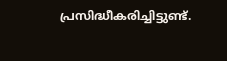പ്രസിദ്ധീകരിച്ചിട്ടുണ്ട്.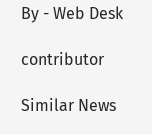By - Web Desk

contributor

Similar News